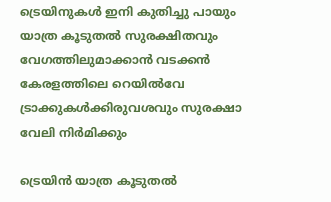ട്രെയിനുകൾ ഇനി കുതിച്ചു പായും യാത്ര കൂടുതൽ സുരക്ഷിതവും വേഗത്തിലുമാക്കാൻ വടക്കൻ കേരളത്തിലെ റെയിൽവേ ട്രാക്കുകൾക്കിരുവശവും സുരക്ഷാ വേലി നിർമിക്കും

ട്രെയിൻ യാത്ര കൂടുതൽ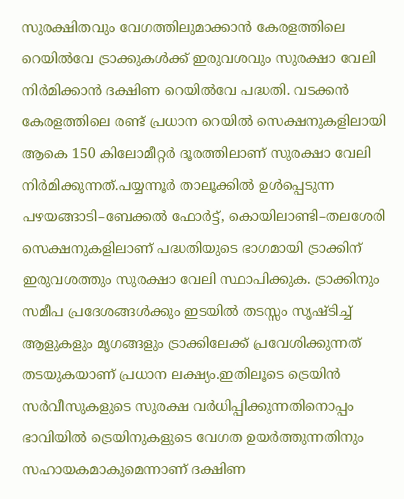സുരക്ഷിതവും വേഗത്തിലുമാക്കാൻ കേരളത്തിലെ റെയിൽവേ ട്രാക്കുകൾക്ക് ഇരുവശവും സുരക്ഷാ വേലി നിർമിക്കാൻ ദക്ഷിണ റെയിൽവേ പദ്ധതി. വടക്കൻ കേരളത്തിലെ രണ്ട് പ്രധാന റെയിൽ സെക്ഷനുകളിലായി ആകെ 150 കിലോമീറ്റർ ദൂരത്തിലാണ് സുരക്ഷാ വേലി നിർമിക്കുന്നത്.പയ്യന്നൂർ താലൂക്കിൽ ഉൾപ്പെടുന്ന പഴയങ്ങാടി–ബേക്കൽ ഫോർട്ട്, കൊയിലാണ്ടി–തലശേരി സെക്ഷനുകളിലാണ് പദ്ധതിയുടെ ഭാഗമായി ട്രാക്കിന് ഇരുവശത്തും സുരക്ഷാ വേലി സ്ഥാപിക്കുക. ട്രാക്കിനും സമീപ പ്രദേശങ്ങൾക്കും ഇടയിൽ തടസ്സം സൃഷ്ടിച്ച് ആളുകളും മൃഗങ്ങളും ട്രാക്കിലേക്ക് പ്രവേശിക്കുന്നത് തടയുകയാണ് പ്രധാന ലക്ഷ്യം.ഇതിലൂടെ ട്രെയിൻ സർവീസുകളുടെ സുരക്ഷ വർധിപ്പിക്കുന്നതിനൊപ്പം ഭാവിയിൽ ട്രെയിനുകളുടെ വേഗത ഉയർത്തുന്നതിനും സഹായകമാകുമെന്നാണ് ദക്ഷിണ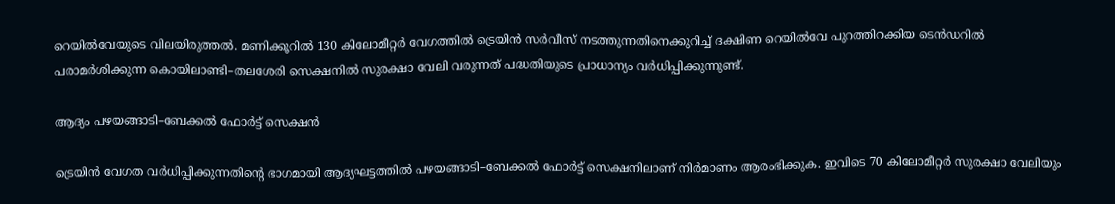റെയിൽവേയുടെ വിലയിരുത്തൽ. മണിക്കൂറിൽ 130 കിലോമീറ്റർ വേഗത്തിൽ ട്രെയിൻ സർവീസ് നടത്തുന്നതിനെക്കുറിച്ച് ദക്ഷിണ റെയിൽവേ പുറത്തിറക്കിയ ടെൻഡറിൽ പരാമർശിക്കുന്ന കൊയിലാണ്ടി–തലശേരി സെക്ഷനിൽ സുരക്ഷാ വേലി വരുന്നത് പദ്ധതിയുടെ പ്രാധാന്യം വർധിപ്പിക്കുന്നുണ്ട്.

ആദ്യം പഴയങ്ങാടി–ബേക്കൽ ഫോർട്ട് സെക്ഷൻ

ട്രെയിൻ വേഗത വർധിപ്പിക്കുന്നതിന്റെ ഭാഗമായി ആദ്യഘട്ടത്തിൽ പഴയങ്ങാടി–ബേക്കൽ ഫോർട്ട് സെക്ഷനിലാണ് നിർമാണം ആരംഭിക്കുക. ഇവിടെ 70 കിലോമീറ്റർ സുരക്ഷാ വേലിയും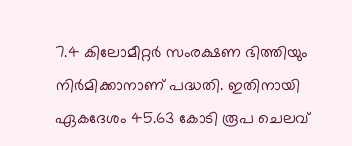7.4 കിലോമീറ്റർ സംരക്ഷണ ഭിത്തിയും നിർമിക്കാനാണ് പദ്ധതി. ഇതിനായി ഏകദേശം 45.63 കോടി രൂപ ചെലവ്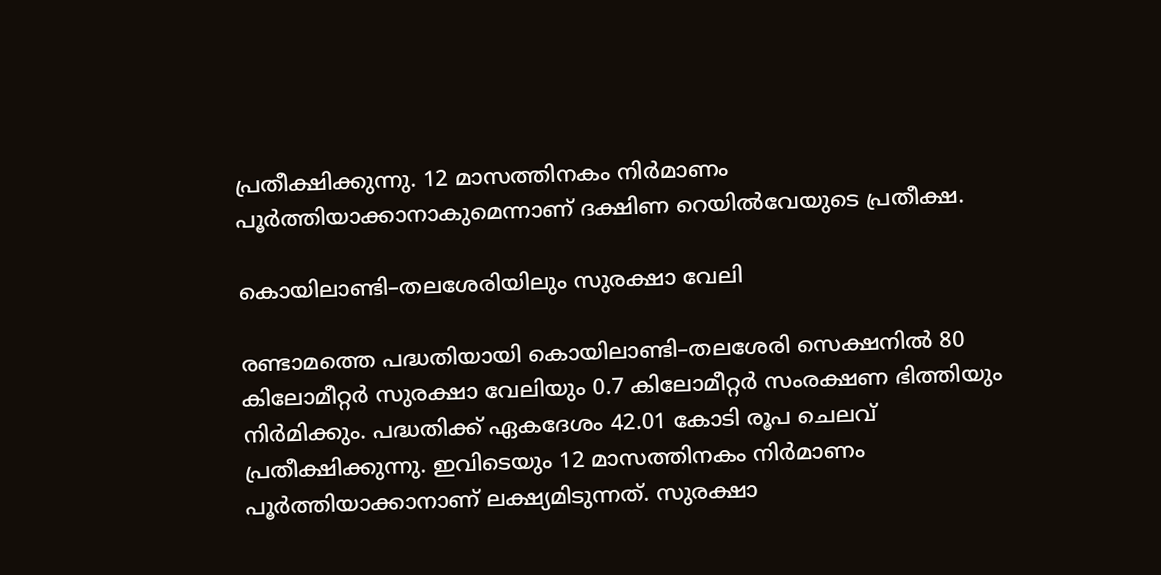പ്രതീക്ഷിക്കുന്നു. 12 മാസത്തിനകം നിർമാണം പൂർത്തിയാക്കാനാകുമെന്നാണ് ദക്ഷിണ റെയിൽവേയുടെ പ്രതീക്ഷ.

കൊയിലാണ്ടി–തലശേരിയിലും സുരക്ഷാ വേലി

രണ്ടാമത്തെ പദ്ധതിയായി കൊയിലാണ്ടി–തലശേരി സെക്ഷനിൽ 80 കിലോമീറ്റർ സുരക്ഷാ വേലിയും 0.7 കിലോമീറ്റർ സംരക്ഷണ ഭിത്തിയും നിർമിക്കും. പദ്ധതിക്ക് ഏകദേശം 42.01 കോടി രൂപ ചെലവ് പ്രതീക്ഷിക്കുന്നു. ഇവിടെയും 12 മാസത്തിനകം നിർമാണം പൂർത്തിയാക്കാനാണ് ലക്ഷ്യമിടുന്നത്. സുരക്ഷാ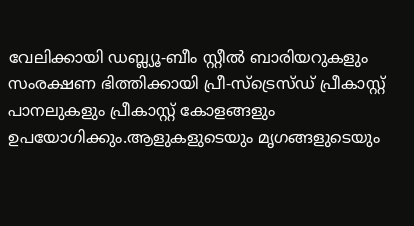വേലിക്കായി ഡബ്ല്യൂ-ബീം സ്റ്റീൽ ബാരിയറുകളും സംരക്ഷണ ഭിത്തിക്കായി പ്രീ-സ്ട്രെസ്ഡ് പ്രീകാസ്റ്റ് പാനലുകളും പ്രീകാസ്റ്റ് കോളങ്ങളും ഉപയോഗിക്കും.ആളുകളുടെയും മൃഗങ്ങളുടെയും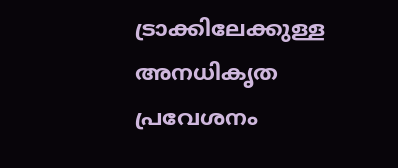ട്രാക്കിലേക്കുള്ള അനധികൃത പ്രവേശനം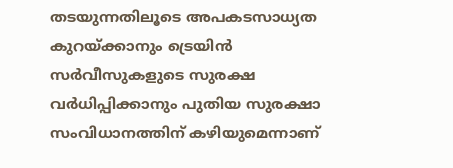തടയുന്നതിലൂടെ അപകടസാധ്യത കുറയ്ക്കാനും ട്രെയിൻ സർവീസുകളുടെ സുരക്ഷ വർധിപ്പിക്കാനും പുതിയ സുരക്ഷാ സംവിധാനത്തിന് കഴിയുമെന്നാണ്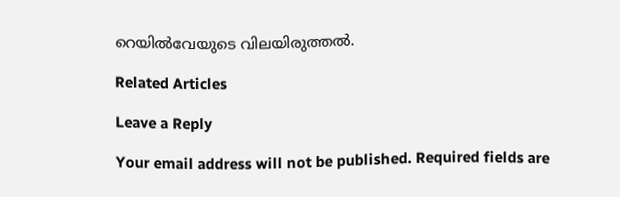റെയിൽവേയുടെ വിലയിരുത്തൽ.

Related Articles

Leave a Reply

Your email address will not be published. Required fields are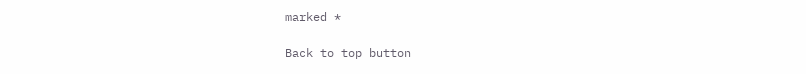marked *

Back to top button